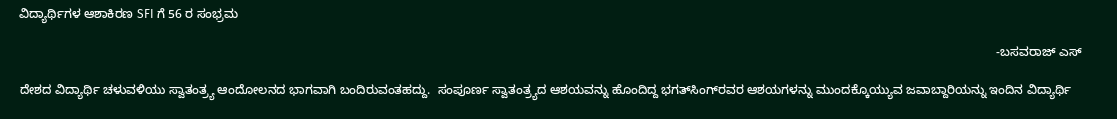ವಿದ್ಯಾರ್ಥಿಗಳ ಆಶಾಕಿರಣ SFI ಗೆ 56 ರ ಸಂಭ್ರಮ

                                                                                                                                                                                                                                                                                           -ಬಸವರಾಜ್‌ ಎಸ್

ದೇಶದ ವಿದ್ಯಾರ್ಥಿ ಚಳುವಳಿಯು ಸ್ವಾತಂತ್ರ್ಯ ಆಂದೋಲನದ ಭಾಗವಾಗಿ ಬಂದಿರುವಂತಹದ್ದು.  ಸಂಪೂರ್ಣ ಸ್ವಾತಂತ್ರ್ಯದ ಆಶಯವನ್ನು ಹೊಂದಿದ್ದ ಭಗತ್‍ಸಿಂಗ್‍ರವರ ಆಶಯಗಳನ್ನು ಮುಂದಕ್ಕೊಯ್ಯುವ ಜವಾಬ್ದಾರಿಯನ್ನು ಇಂದಿನ ವಿದ್ಯಾರ್ಥಿ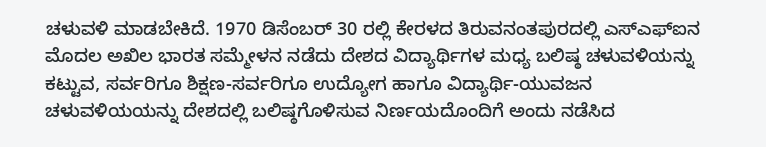ಚಳುವಳಿ ಮಾಡಬೇಕಿದೆ. 1970 ಡಿಸೆಂಬರ್ 30 ರಲ್ಲಿ ಕೇರಳದ ತಿರುವನಂತಪುರದಲ್ಲಿ ಎಸ್‍ಎಫ್‍ಐನ ಮೊದಲ ಅಖಿಲ ಭಾರತ ಸಮ್ಮೇಳನ ನಡೆದು ದೇಶದ ವಿದ್ಯಾರ್ಥಿಗಳ ಮಧ್ಯ ಬಲಿಷ್ಠ ಚಳುವಳಿಯನ್ನು ಕಟ್ಟುವ, ಸರ್ವರಿಗೂ ಶಿಕ್ಷಣ-ಸರ್ವರಿಗೂ ಉದ್ಯೋಗ ಹಾಗೂ ವಿದ್ಯಾರ್ಥಿ-ಯುವಜನ ಚಳುವಳಿಯಯನ್ನು ದೇಶದಲ್ಲಿ ಬಲಿಷ್ಠಗೊಳಿಸುವ ನಿರ್ಣಯದೊಂದಿಗೆ ಅಂದು ನಡೆಸಿದ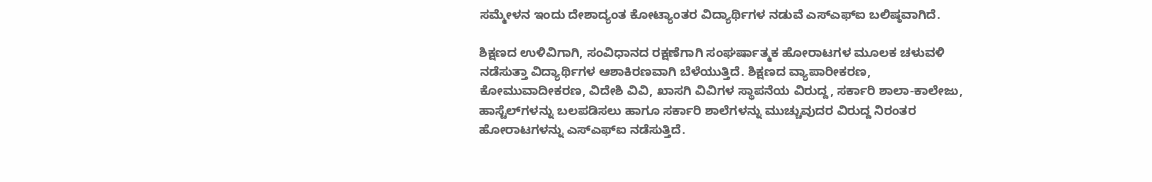ಸಮ್ಮೇಳನ ಇಂದು ದೇಶಾದ್ಯಂತ ಕೋಟ್ಯಾಂತರ ವಿದ್ಯಾರ್ಥಿಗಳ ನಡುವೆ ಎಸ್‍ಎಫ್‍ಐ ಬಲಿಷ್ಠವಾಗಿದೆ.

ಶಿಕ್ಷಣದ ಉಳಿವಿಗಾಗಿ, ಸಂವಿಧಾನದ ರಕ್ಷಣೆಗಾಗಿ ಸಂಘರ್ಷಾತ್ಮಕ ಹೋರಾಟಗಳ ಮೂಲಕ ಚಳುವಳಿ ನಡೆಸುತ್ತಾ ವಿದ್ಯಾರ್ಥಿಗಳ ಆಶಾಕಿರಣವಾಗಿ ಬೆಳೆಯುತ್ತಿದೆ. ಶಿಕ್ಷಣದ ವ್ಯಾಪಾರೀಕರಣ, ಕೋಮುವಾದೀಕರಣ, ವಿದೇಶಿ ವಿವಿ, ಖಾಸಗಿ ವಿವಿಗಳ ಸ್ಥಾಪನೆಯ ವಿರುದ್ದ, ಸರ್ಕಾರಿ ಶಾಲಾ-ಕಾಲೇಜು, ಹಾಸ್ಟೆಲ್‍ಗಳನ್ನು ಬಲಪಡಿಸಲು ಹಾಗೂ ಸರ್ಕಾರಿ ಶಾಲೆಗಳನ್ನು ಮುಚ್ಚುವುದರ ವಿರುದ್ದ ನಿರಂತರ ಹೋರಾಟಗಳನ್ನು ಎಸ್‍ಎಫ್‍ಐ ನಡೆಸುತ್ತಿದೆ.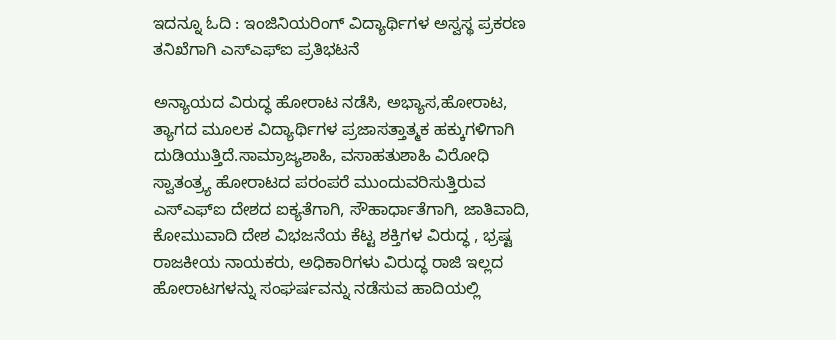ಇದನ್ನೂ ಓದಿ : ಇಂಜಿನಿಯರಿಂಗ್ ವಿದ್ಯಾರ್ಥಿಗಳ ಅಸ್ವಸ್ಥ ಪ್ರಕರಣ ತನಿಖೆಗಾಗಿ ಎಸ್ಎಫ್ಐ ಪ್ರತಿಭಟನೆ

ಅನ್ಯಾಯದ ವಿರುದ್ಧ ಹೋರಾಟ ನಡೆಸಿ, ಅಭ್ಯಾಸ,ಹೋರಾಟ, ತ್ಯಾಗದ ಮೂಲಕ ವಿದ್ಯಾರ್ಥಿಗಳ ಪ್ರಜಾಸತ್ತಾತ್ಮಕ ಹಕ್ಕುಗಳಿಗಾಗಿ ದುಡಿಯುತ್ತಿದೆ.ಸಾಮ್ರಾಜ್ಯಶಾಹಿ, ವಸಾಹತುಶಾಹಿ ವಿರೋಧಿ ಸ್ವಾತಂತ್ರ್ಯ ಹೋರಾಟದ ಪರಂಪರೆ ಮುಂದುವರಿಸುತ್ತಿರುವ ಎಸ್ಎಫ್ಐ ದೇಶದ ಐಕ್ಯತೆಗಾಗಿ, ಸೌಹಾರ್ಧಾತೆಗಾಗಿ, ಜಾತಿವಾದಿ, ಕೋಮುವಾದಿ ದೇಶ ವಿಭಜನೆಯ ಕೆಟ್ಟ ಶಕ್ತಿಗಳ ವಿರುದ್ಧ , ಭ್ರಷ್ಟ ರಾಜಕೀಯ ನಾಯಕರು, ಅಧಿಕಾರಿಗಳು ವಿರುದ್ಧ ರಾಜಿ ಇಲ್ಲದ ಹೋರಾಟಗಳನ್ನು ಸಂಘರ್ಷವನ್ನು ನಡೆಸುವ ಹಾದಿಯಲ್ಲಿ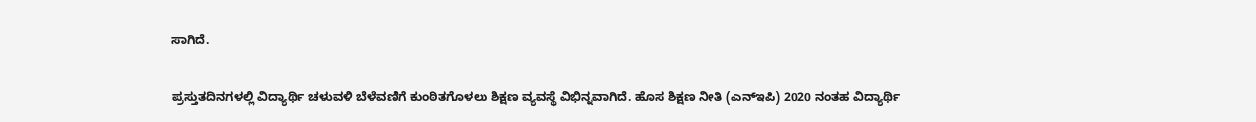ಸಾಗಿದೆ.

ಪ್ರಸ್ತುತದಿನಗಳಲ್ಲಿ ವಿದ್ಯಾರ್ಥಿ ಚಳುವಳಿ ಬೆಳೆವಣಿಗೆ ಕುಂಠಿತಗೊಳಲು ಶಿಕ್ಷಣ ವ್ಯವಸ್ಥೆ ವಿಭಿನ್ನವಾಗಿದೆ. ಹೊಸ ಶಿಕ್ಷಣ ನೀತಿ (ಎನ್ಇಪಿ) 2020 ನಂತಹ ವಿದ್ಯಾರ್ಥಿ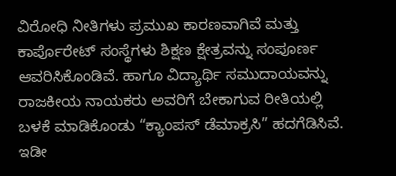ವಿರೋಧಿ ನೀತಿಗಳು ಪ್ರಮುಖ ಕಾರಣವಾಗಿವೆ ಮತ್ತು ಕಾರ್ಪೊರೇಟ್ ಸಂಸ್ಥೆಗಳು ಶಿಕ್ಷಣ ಕ್ಷೇತ್ರವನ್ನು ಸಂಪೂರ್ಣ ಆವರಿಸಿಕೊಂಡಿವೆ. ಹಾಗೂ ವಿದ್ಯಾರ್ಥಿ ಸಮುದಾಯವನ್ನು ರಾಜಕೀಯ ನಾಯಕರು ಅವರಿಗೆ ಬೇಕಾಗುವ ರೀತಿಯಲ್ಲಿ ಬಳಕೆ ಮಾಡಿಕೊಂಡು “ಕ್ಯಾಂಪಸ್ ಡೆಮಾಕ್ರಸಿ” ಹದಗೆಡಿಸಿವೆ. ಇಡೀ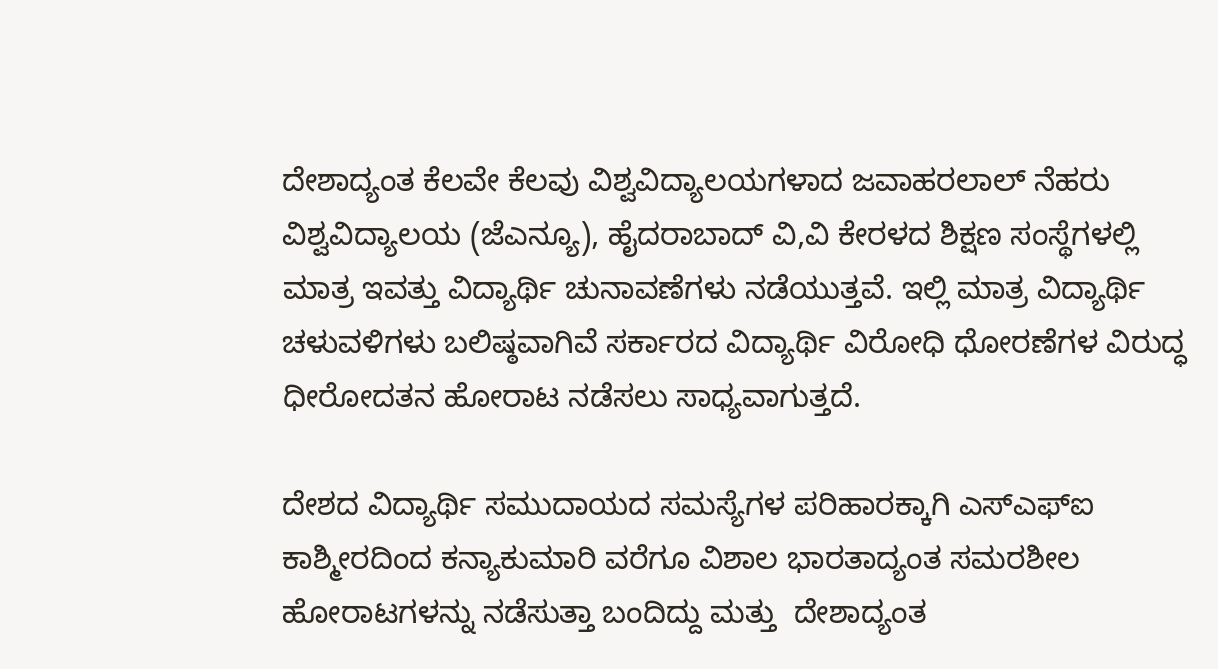ದೇಶಾದ್ಯಂತ ಕೆಲವೇ ಕೆಲವು ವಿಶ್ವವಿದ್ಯಾಲಯಗಳಾದ ಜವಾಹರಲಾಲ್ ನೆಹರು ವಿಶ್ವವಿದ್ಯಾಲಯ (ಜೆಎನ್ಯೂ), ಹೈದರಾಬಾದ್ ವಿ,ವಿ ಕೇರಳದ ಶಿಕ್ಷಣ ಸಂಸ್ಥೆಗಳಲ್ಲಿ ಮಾತ್ರ ಇವತ್ತು ವಿದ್ಯಾರ್ಥಿ ಚುನಾವಣೆಗಳು ನಡೆಯುತ್ತವೆ. ಇಲ್ಲಿ ಮಾತ್ರ ವಿದ್ಯಾರ್ಥಿ ಚಳುವಳಿಗಳು ಬಲಿಷ್ಠವಾಗಿವೆ ಸರ್ಕಾರದ ವಿದ್ಯಾರ್ಥಿ ವಿರೋಧಿ ಧೋರಣೆಗಳ ವಿರುದ್ಧ ಧೀರೋದತನ ಹೋರಾಟ ನಡೆಸಲು ಸಾಧ್ಯವಾಗುತ್ತದೆ.

ದೇಶದ ವಿದ್ಯಾರ್ಥಿ ಸಮುದಾಯದ ಸಮಸ್ಯೆಗಳ ಪರಿಹಾರಕ್ಕಾಗಿ ಎಸ್ಎಫ್ಐ ಕಾಶ್ಮೀರದಿಂದ ಕನ್ಯಾಕುಮಾರಿ ವರೆಗೂ ವಿಶಾಲ ಭಾರತಾದ್ಯಂತ ಸಮರಶೀಲ ಹೋರಾಟಗಳನ್ನು ನಡೆಸುತ್ತಾ ಬಂದಿದ್ದು ಮತ್ತು  ದೇಶಾದ್ಯಂತ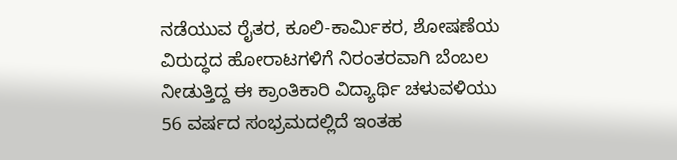ನಡೆಯುವ ರೈತರ, ಕೂಲಿ-ಕಾರ್ಮಿಕರ, ಶೋಷಣೆಯ ವಿರುದ್ಧದ ಹೋರಾಟಗಳಿಗೆ ನಿರಂತರವಾಗಿ ಬೆಂಬಲ ನೀಡುತ್ತಿದ್ದ ಈ ಕ್ರಾಂತಿಕಾರಿ ವಿದ್ಯಾರ್ಥಿ ಚಳುವಳಿಯು 56 ವರ್ಷದ ಸಂಭ್ರಮದಲ್ಲಿದೆ ಇಂತಹ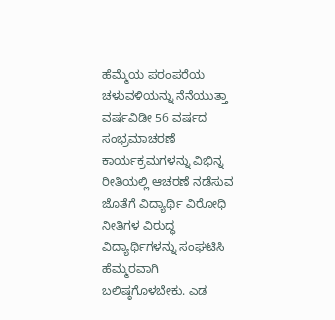ಹೆಮ್ಮೆಯ ಪರಂಪರೆಯ ಚಳುವಳಿಯನ್ನು ನೆನೆಯುತ್ತಾ ವರ್ಷವಿಡೀ 56 ವರ್ಷದ ಸಂಭ್ರಮಾಚರಣೆ ಕಾರ್ಯಕ್ರಮಗಳನ್ನು ವಿಭಿನ್ನ ರೀತಿಯಲ್ಲಿ ಆಚರಣೆ ನಡೆಸುವ ಜೊತೆಗೆ ವಿದ್ಯಾರ್ಥಿ ವಿರೋಧಿ ನೀತಿಗಳ ವಿರುದ್ಧ ವಿದ್ಯಾರ್ಥಿಗಳನ್ನು ಸಂಘಟಿಸಿ ಹೆಮ್ಮರವಾಗಿ ಬಲಿಷ್ಠಗೊಳಬೇಕು. ಎಡ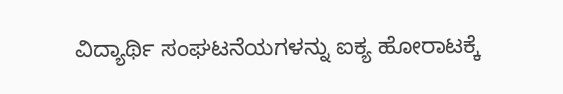ವಿದ್ಯಾರ್ಥಿ ಸಂಘಟನೆಯಗಳನ್ನು ಐಕ್ಯ ಹೋರಾಟಕ್ಕೆ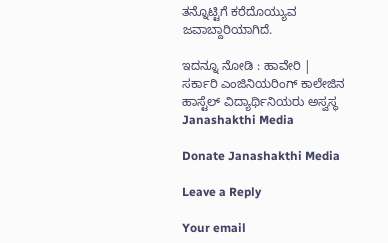ತನ್ನೊಟ್ಟಿಗೆ ಕರೆದೊಯ್ಯುವ ಜವಾಬ್ದಾರಿಯಾಗಿದೆ.

ಇದನ್ನೂ ನೋಡಿ : ಹಾವೇರಿ | ಸರ್ಕಾರಿ ಎಂಜಿನಿಯರಿಂಗ್ ಕಾಲೇಜಿನ ಹಾಸ್ಟೆಲ್‌ ವಿದ್ಯಾರ್ಥಿನಿಯರು ಅಸ್ವಸ್ಥ Janashakthi Media

Donate Janashakthi Media

Leave a Reply

Your email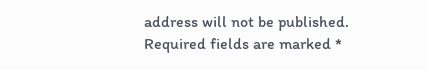address will not be published. Required fields are marked *